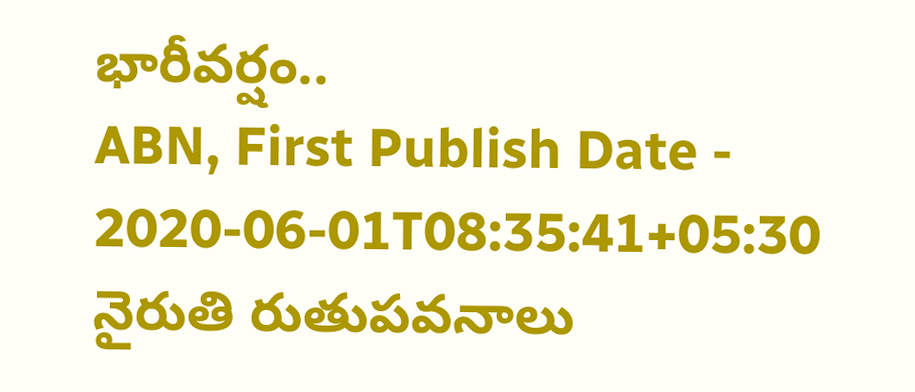భారీవర్షం..
ABN, First Publish Date - 2020-06-01T08:35:41+05:30
నైరుతి రుతుపవనాలు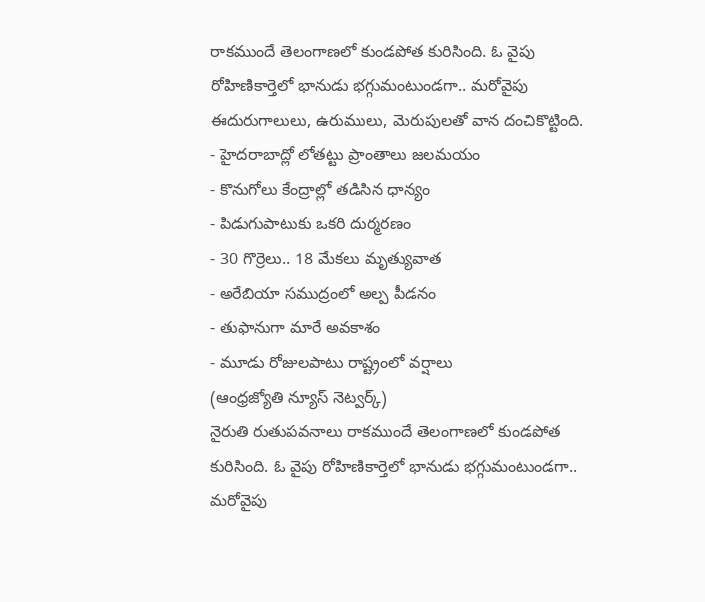రాకముందే తెలంగాణలో కుండపోత కురిసింది. ఓ వైపు రోహిణికార్తెలో భానుడు భగ్గుమంటుండగా.. మరోవైపు ఈదురుగాలులు, ఉరుములు, మెరుపులతో వాన దంచికొట్టింది.
- హైదరాబాద్లో లోతట్టు ప్రాంతాలు జలమయం
- కొనుగోలు కేంద్రాల్లో తడిసిన ధాన్యం
- పిడుగుపాటుకు ఒకరి దుర్మరణం
- 30 గొర్రెలు.. 18 మేకలు మృత్యువాత
- అరేబియా సముద్రంలో అల్ప పీడనం
- తుఫానుగా మారే అవకాశం
- మూడు రోజులపాటు రాష్ట్రంలో వర్షాలు
(ఆంధ్రజ్యోతి న్యూస్ నెట్వర్క్)
నైరుతి రుతుపవనాలు రాకముందే తెలంగాణలో కుండపోత కురిసింది. ఓ వైపు రోహిణికార్తెలో భానుడు భగ్గుమంటుండగా.. మరోవైపు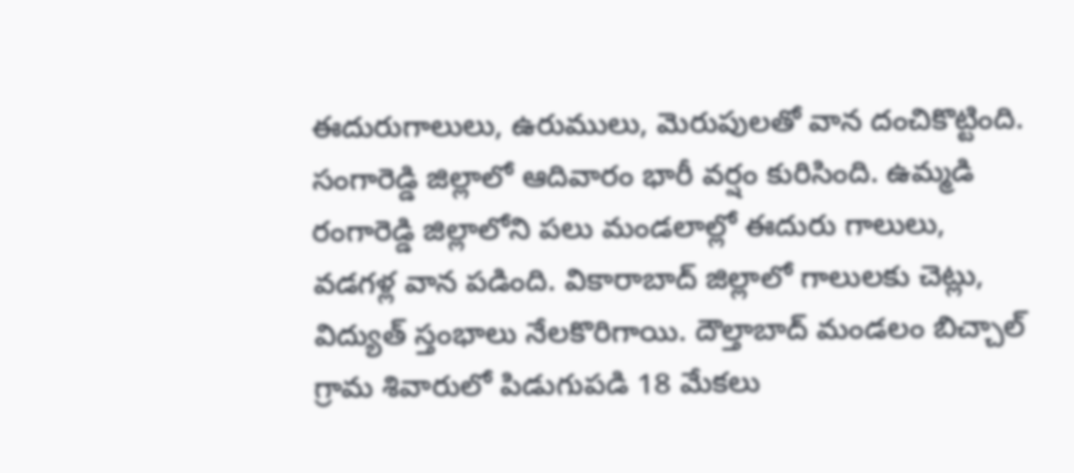ఈదురుగాలులు, ఉరుములు, మెరుపులతో వాన దంచికొట్టింది. సంగారెడ్డి జిల్లాలో ఆదివారం భారీ వర్షం కురిసింది. ఉమ్మడి రంగారెడ్డి జిల్లాలోని పలు మండలాల్లో ఈదురు గాలులు, వడగళ్ల వాన పడింది. వికారాబాద్ జిల్లాలో గాలులకు చెట్లు, విద్యుత్ స్తంభాలు నేలకొరిగాయి. దౌల్తాబాద్ మండలం బిచ్చాల్ గ్రామ శివారులో పిడుగుపడి 18 మేకలు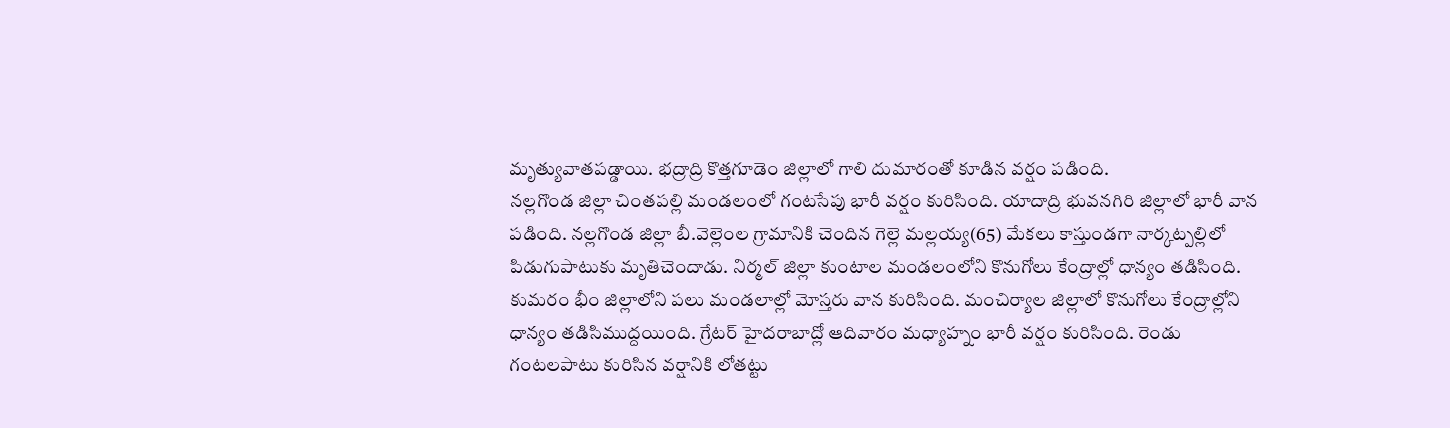మృత్యువాతపడ్డాయి. భద్రాద్రి కొత్తగూడెం జిల్లాలో గాలి దుమారంతో కూడిన వర్షం పడింది.
నల్లగొండ జిల్లా చింతపల్లి మండలంలో గంటసేపు భారీ వర్షం కురిసింది. యాదాద్రి భువనగిరి జిల్లాలో భారీ వాన పడింది. నల్లగొండ జిల్లా బీ.వెల్లెంల గ్రామానికి చెందిన గెల్లె మల్లయ్య(65) మేకలు కాస్తుండగా నార్కట్పల్లిలో పిడుగుపాటుకు మృతిచెందాడు. నిర్మల్ జిల్లా కుంటాల మండలంలోని కొనుగోలు కేంద్రాల్లో ధాన్యం తడిసింది. కుమరం భీం జిల్లాలోని పలు మండలాల్లో మోస్తరు వాన కురిసింది. మంచిర్యాల జిల్లాలో కొనుగోలు కేంద్రాల్లోని ధాన్యం తడిసిముద్దయింది. గ్రేటర్ హైదరాబాద్లో ఆదివారం మధ్యాహ్నం భారీ వర్షం కురిసింది. రెండు గంటలపాటు కురిసిన వర్షానికి లోతట్టు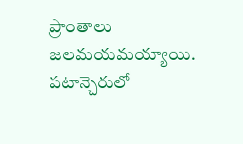ప్రాంతాలు జలమయమయ్యాయి. పటాన్చెరులో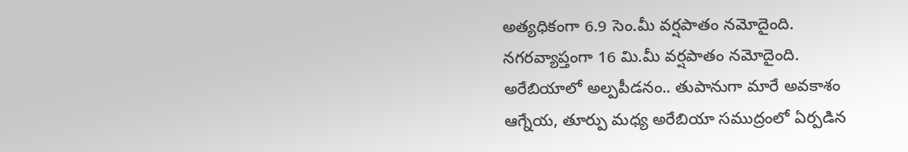అత్యధికంగా 6.9 సెం.మీ వర్షపాతం నమోదైంది. నగరవ్యాప్తంగా 16 మి.మీ వర్షపాతం నమోదైంది.
అరేబియాలో అల్పపీడనం.. తుపానుగా మారే అవకాశం
ఆగ్నేయ, తూర్పు మధ్య అరేబియా సముద్రంలో ఏర్పడిన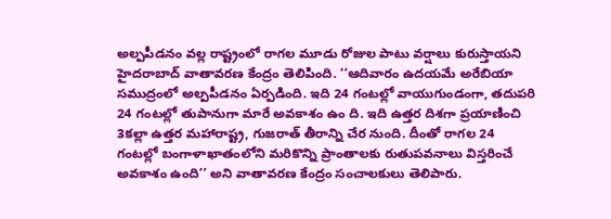అల్పపీడనం వల్ల రాష్ట్రంలో రాగల మూడు రోజుల పాటు వర్షాలు కురుస్తాయని హైదరాబాద్ వాతావరణ కేంద్రం తెలిపింది. ‘‘ఆదివారం ఉదయమే అరేబియా సముద్రంలో అల్పపీడనం ఏర్పడింది. ఇది 24 గంటల్లో వాయుగుండంగా, తదుపరి 24 గంటల్లో తుపానుగా మారే అవకాశం ఉం ది. ఇది ఉత్తర దిశగా ప్రయాణించి 3కల్లా ఉత్తర మహారాష్ట్ర, గుజరాత్ తీరాన్ని చేర నుంది. దీంతో రాగల 24 గంటల్లో బంగాళాఖాతంలోని మరికొన్ని ప్రాంతాలకు రుతుపవనాలు విస్తరించే అవకాశం ఉంది’’ అని వాతావరణ కేంద్రం సంచాలకులు తెలిపారు.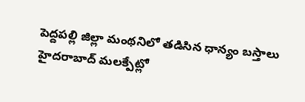పెద్దపల్లి జిల్లా మంథనిలో తడిసిన ధాన్యం బస్తాలు
హైదరాబాద్ మలక్పేట్లో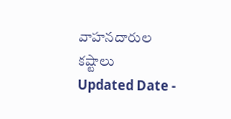వాహనదారుల కష్టాలు
Updated Date -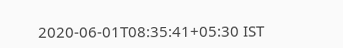2020-06-01T08:35:41+05:30 IST